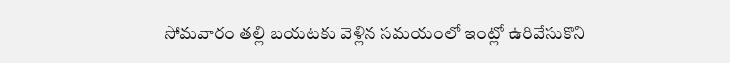సోమవారం తల్లి బయటకు వెళ్లిన సమయంలో ఇంట్లో ఉరివేసుకొని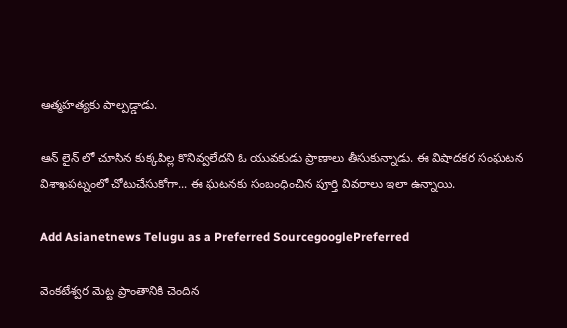ఆత్మహత్యకు పాల్పడ్డాడు.

ఆన్ లైన్ లో చూసిన కుక్కపిల్ల కొనివ్వలేదని ఓ యువకుడు ప్రాణాలు తీసుకున్నాడు. ఈ విషాదకర సంఘటన విశాఖపట్నంలో చోటుచేసుకోగా... ఈ ఘటనకు సంబంధించిన పూర్తి వివరాలు ఇలా ఉన్నాయి.

Add Asianetnews Telugu as a Preferred SourcegooglePreferred

వెంకటేశ్వర మెట్ట ప్రాంతానికి చెందిన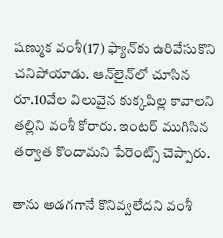షణ్ముక వంశీ(17) ఫ్యాన్‌కు ఉరివేసుకొని చనిపోయాడు. ఆన్‌లైన్‌లో చూసిన రూ.10వేల విలువైన కుక్కపిల్ల కావాలని తల్లిని వంశీ కోరారు. ఇంటర్ ముగిసిన తర్వాత కొందామని పేరెంట్స్ చెప్పారు.

తాను అడగగానే కొనివ్వలేదని వంశీ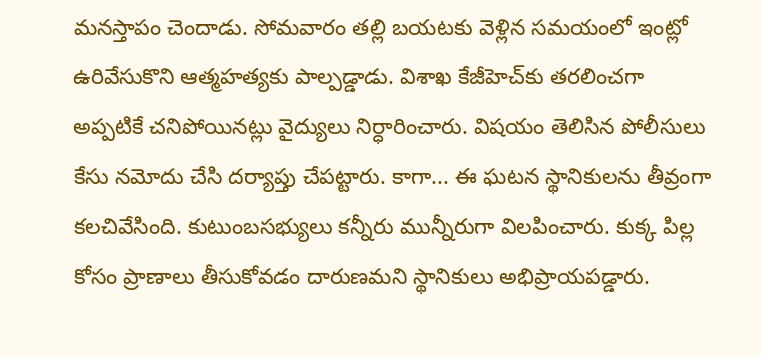మనస్తాపం చెందాడు. సోమవారం తల్లి బయటకు వెళ్లిన సమయంలో ఇంట్లో ఉరివేసుకొని ఆత్మహత్యకు పాల్పడ్డాడు. విశాఖ కేజీహెచ్‌కు తరలించగా అప్పటికే చనిపోయినట్లు వైద్యులు నిర్ధారించారు. విషయం తెలిసిన పోలీసులు కేసు నమోదు చేసి దర్యాప్తు చేపట్టారు. కాగా... ఈ ఘటన స్థానికులను తీవ్రంగా కలచివేసింది. కుటుంబసభ్యులు కన్నీరు మున్నీరుగా విలపించారు. కుక్క పిల్ల కోసం ప్రాణాలు తీసుకోవడం దారుణమని స్థానికులు అభిప్రాయపడ్డారు.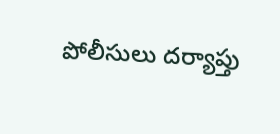పోలీసులు దర్యాప్తు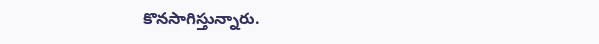కొనసాగిస్తున్నారు.